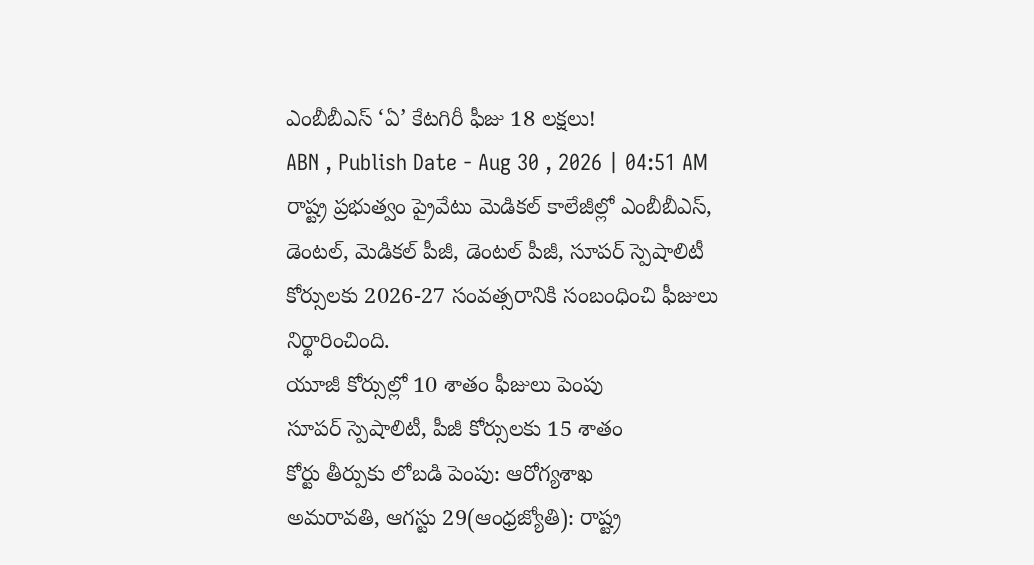ఎంబీబీఎస్ ‘ఏ’ కేటగిరీ ఫీజు 18 లక్షలు!
ABN , Publish Date - Aug 30 , 2026 | 04:51 AM
రాష్ట్ర ప్రభుత్వం ప్రైవేటు మెడికల్ కాలేజీల్లో ఎంబీబీఎస్, డెంటల్, మెడికల్ పీజీ, డెంటల్ పీజీ, సూపర్ స్పెషాలిటీ కోర్సులకు 2026-27 సంవత్సరానికి సంబంధించి ఫీజులు నిర్థారించింది.
యూజీ కోర్సుల్లో 10 శాతం ఫీజులు పెంపు
సూపర్ స్పెషాలిటీ, పీజీ కోర్సులకు 15 శాతం
కోర్టు తీర్పుకు లోబడి పెంపు: ఆరోగ్యశాఖ
అమరావతి, ఆగస్టు 29(ఆంధ్రజ్యోతి): రాష్ట్ర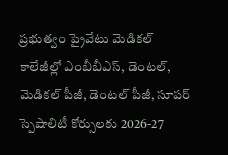ప్రభుత్వం ప్రైవేటు మెడికల్ కాలేజీల్లో ఎంబీబీఎస్, డెంటల్, మెడికల్ పీజీ, డెంటల్ పీజీ, సూపర్ స్పెషాలిటీ కోర్సులకు 2026-27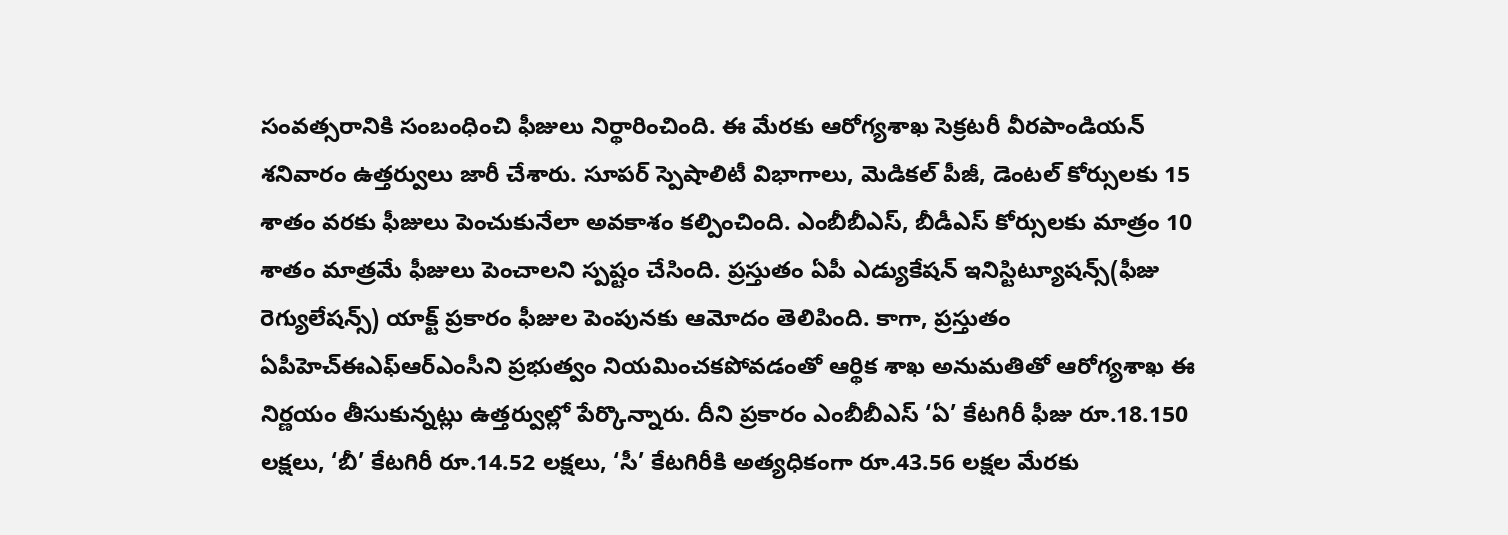సంవత్సరానికి సంబంధించి ఫీజులు నిర్థారించింది. ఈ మేరకు ఆరోగ్యశాఖ సెక్రటరీ వీరపాండియన్ శనివారం ఉత్తర్వులు జారీ చేశారు. సూపర్ స్పెషాలిటీ విభాగాలు, మెడికల్ పీజీ, డెంటల్ కోర్సులకు 15 శాతం వరకు ఫీజులు పెంచుకునేలా అవకాశం కల్పించింది. ఎంబీబీఎస్, బీడీఎస్ కోర్సులకు మాత్రం 10 శాతం మాత్రమే ఫీజులు పెంచాలని స్పష్టం చేసింది. ప్రస్తుతం ఏపీ ఎడ్యుకేషన్ ఇనిస్టిట్యూషన్స్(ఫీజు రెగ్యులేషన్స్) యాక్ట్ ప్రకారం ఫీజుల పెంపునకు ఆమోదం తెలిపింది. కాగా, ప్రస్తుతం ఏపీహెచ్ఈఎఫ్ఆర్ఎంసీని ప్రభుత్వం నియమించకపోవడంతో ఆర్థిక శాఖ అనుమతితో ఆరోగ్యశాఖ ఈ నిర్ణయం తీసుకున్నట్లు ఉత్తర్వుల్లో పేర్కొన్నారు. దీని ప్రకారం ఎంబీబీఎస్ ‘ఏ’ కేటగిరీ ఫీజు రూ.18.150 లక్షలు, ‘బీ’ కేటగిరీ రూ.14.52 లక్షలు, ‘సీ’ కేటగిరీకి అత్యధికంగా రూ.43.56 లక్షల మేరకు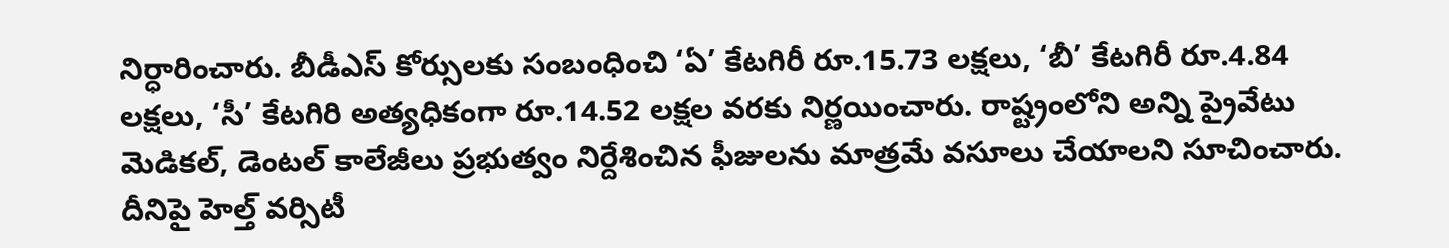నిర్ధారించారు. బీడీఎస్ కోర్సులకు సంబంధించి ‘ఏ’ కేటగిరీ రూ.15.73 లక్షలు, ‘బీ’ కేటగిరీ రూ.4.84 లక్షలు, ‘సీ’ కేటగిరి అత్యధికంగా రూ.14.52 లక్షల వరకు నిర్ణయించారు. రాష్ట్రంలోని అన్ని ప్రైవేటు మెడికల్, డెంటల్ కాలేజీలు ప్రభుత్వం నిర్దేశించిన ఫీజులను మాత్రమే వసూలు చేయాలని సూచించారు. దీనిపై హెల్త్ వర్సిటీ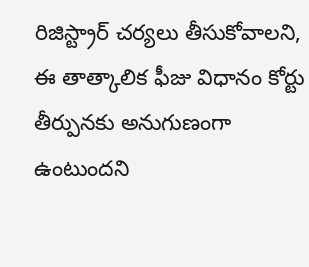రిజిస్ట్రార్ చర్యలు తీసుకోవాలని, ఈ తాత్కాలిక ఫీజు విధానం కోర్టు తీర్పునకు అనుగుణంగా ఉంటుందని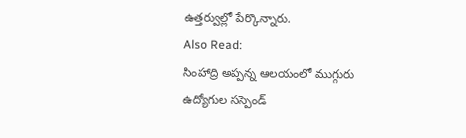ఉత్తర్వుల్లో పేర్కొన్నారు.
Also Read:
సింహాద్రి అప్పన్న ఆలయంలో ముగ్గురు ఉద్యోగుల సస్పెండ్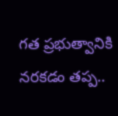గత ప్రభుత్వానికి నరకడం తప్ప..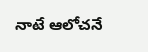నాటే ఆలోచనే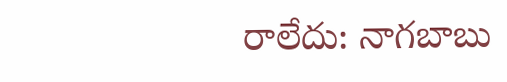రాలేదు: నాగబాబు